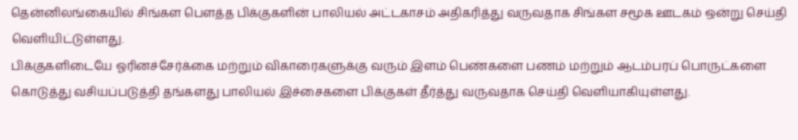தென்னிலங்கையில் சிங்கள பௌத்த பிக்குகளின் பாலியல் அட்டகாசம் அதிகரித்து வருவதாக சிங்கள சமூக ஊடகம் ஒன்று செய்தி வெளியிட்டுள்ளது.
பிக்குகளிடையே ஓரினச்சேர்க்கை மற்றும் விகாரைகளுக்கு வரும் இளம் பெண்களை பணம் மற்றும் ஆடம்பரப் பொருட்களை கொடுத்து வசியப்படுத்தி தங்களது பாலியல் இச்சைகளை பிக்குகள் தீர்த்து வருவதாக செய்தி வெளியாகியுள்ளது.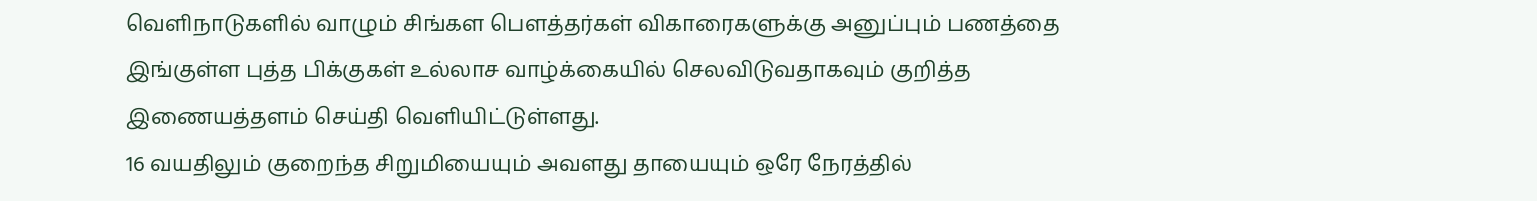வெளிநாடுகளில் வாழும் சிங்கள பௌத்தர்கள் விகாரைகளுக்கு அனுப்பும் பணத்தை இங்குள்ள புத்த பிக்குகள் உல்லாச வாழ்க்கையில் செலவிடுவதாகவும் குறித்த இணையத்தளம் செய்தி வெளியிட்டுள்ளது.
16 வயதிலும் குறைந்த சிறுமியையும் அவளது தாயையும் ஒரே நேரத்தில்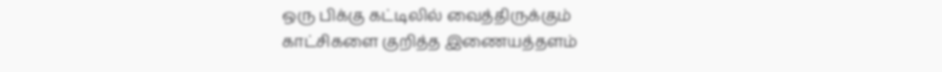ஒரு பிக்கு கட்டிலில் வைத்திருக்கும் காட்சிகளை குறித்த இணையத்தளம்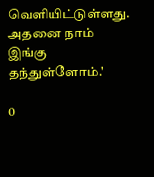வெளியிட்டுள்ளது. அதனை நாம் இங்கு தந்துள்ளோம்.'

0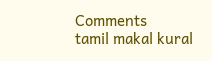Comments
tamil makal kural